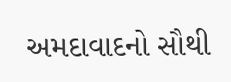અમદાવાદનો સૌથી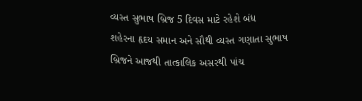વ્યસ્ત સુભાષ બ્રિજ 5 દિવસ માટે રહેશે બંધ
શહેરના હૃદય સમાન અને સૌથી વ્યસ્ત ગણાતા સુભાષ બ્રિજને આજથી તાત્કાલિક અસરથી પાંચ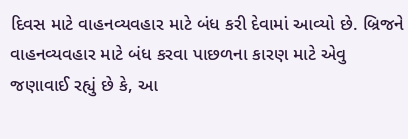દિવસ માટે વાહનવ્યવહાર માટે બંધ કરી દેવામાં આવ્યો છે. બ્રિજને વાહનવ્યવહાર માટે બંધ કરવા પાછળના કારણ માટે એવુ જણાવાઈ રહ્યું છે કે, આ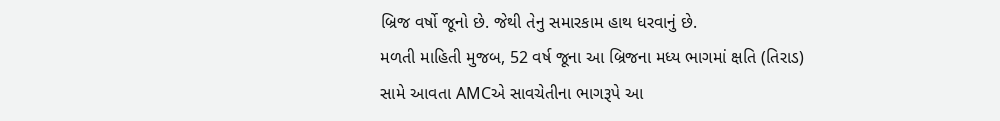બ્રિજ વર્ષો જૂનો છે. જેથી તેનુ સમારકામ હાથ ધરવાનું છે.
મળતી માહિતી મુજબ, 52 વર્ષ જૂના આ બ્રિજના મધ્ય ભાગમાં ક્ષતિ (તિરાડ) સામે આવતા AMCએ સાવચેતીના ભાગરૂપે આ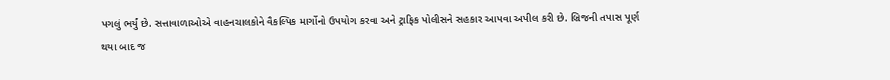પગલું ભર્યું છે. સત્તાવાળાઓએ વાહનચાલકોને વૈકલ્પિક માર્ગોનો ઉપયોગ કરવા અને ટ્રાફિક પોલીસને સહકાર આપવા અપીલ કરી છે. બ્રિજની તપાસ પૂર્ણ થયા બાદ જ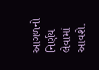આગળનો નિર્ણય લેવામાં આવશે.